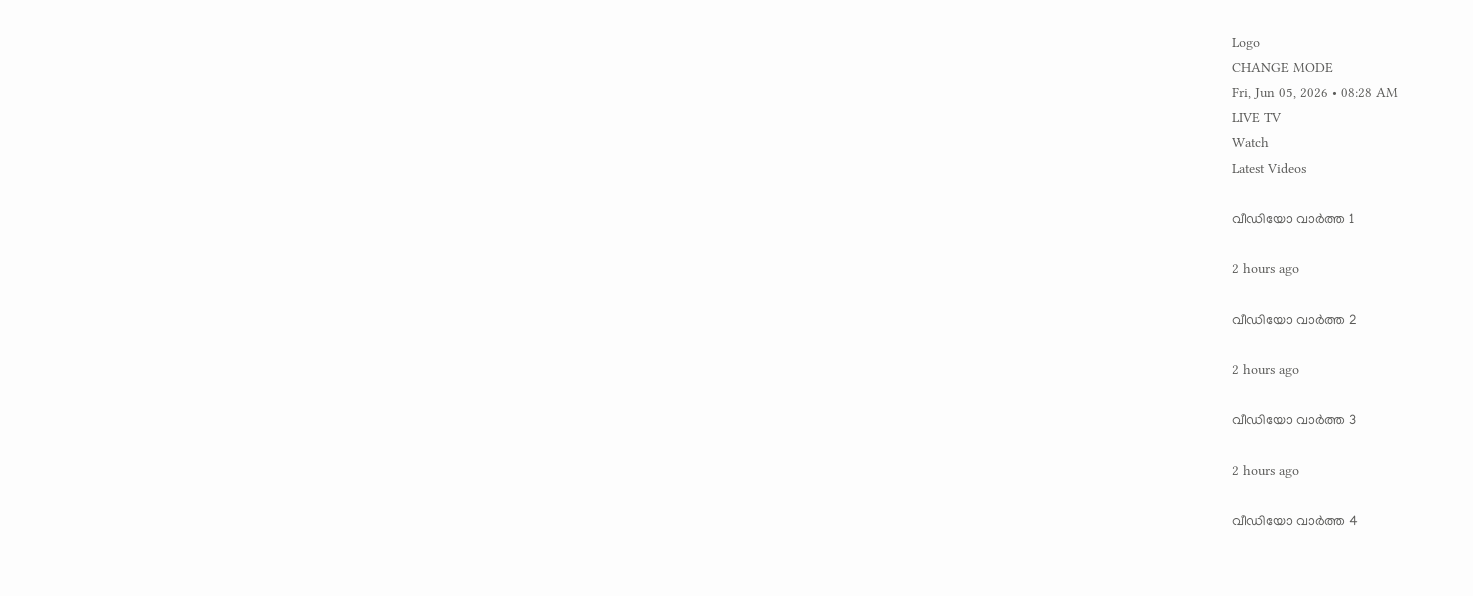Logo
CHANGE MODE
Fri, Jun 05, 2026 • 08:28 AM
LIVE TV
Watch
Latest Videos

വീഡിയോ വാർത്ത 1

2 hours ago

വീഡിയോ വാർത്ത 2

2 hours ago

വീഡിയോ വാർത്ത 3

2 hours ago

വീഡിയോ വാർത്ത 4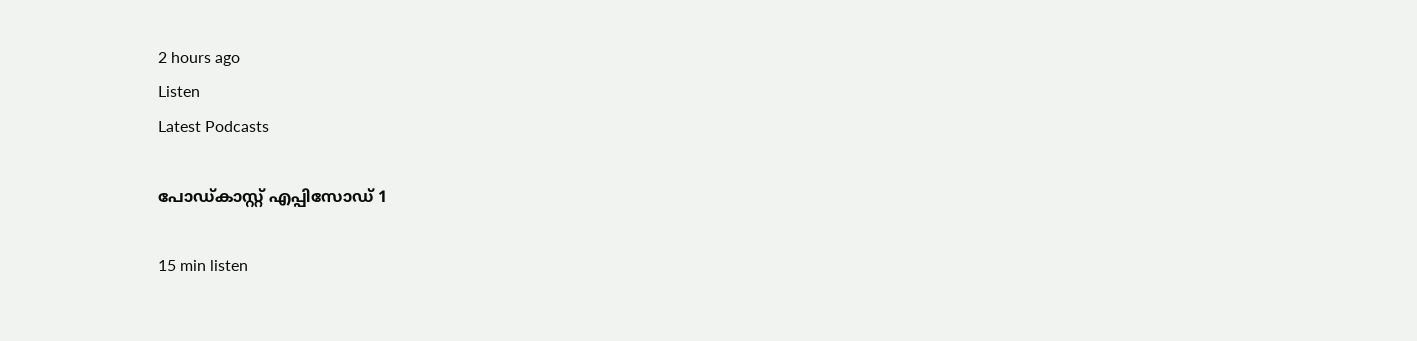2 hours ago
Listen
Latest Podcasts

പോഡ്കാസ്റ്റ് എപ്പിസോഡ് 1

15 min listen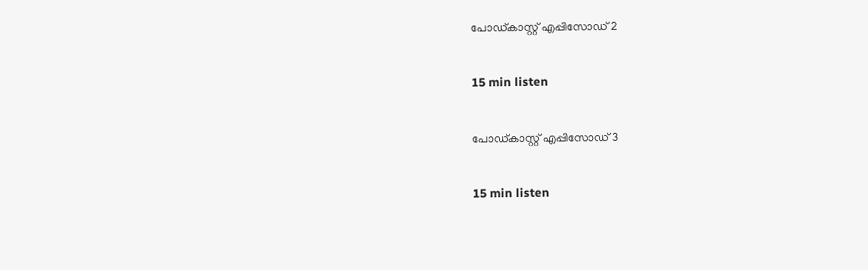പോഡ്കാസ്റ്റ് എപ്പിസോഡ് 2

15 min listen

പോഡ്കാസ്റ്റ് എപ്പിസോഡ് 3

15 min listen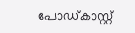പോഡ്കാസ്റ്റ്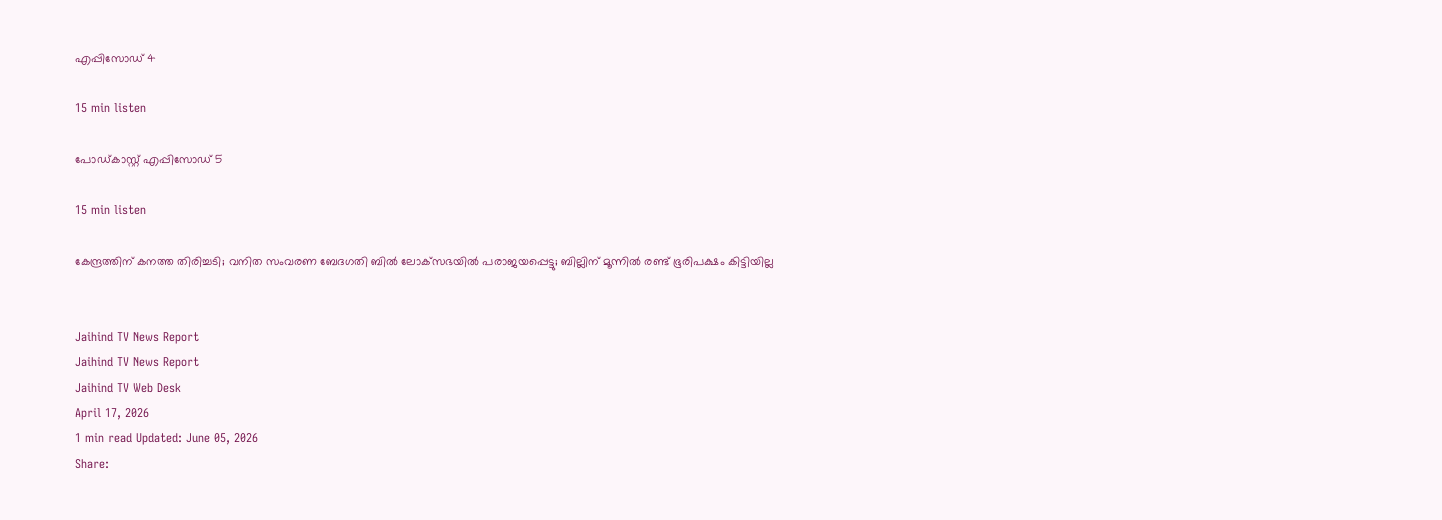എപ്പിസോഡ് 4

15 min listen

പോഡ്കാസ്റ്റ് എപ്പിസോഡ് 5

15 min listen

കേന്ദ്രത്തിന് കനത്ത തിരിച്ചടി; വനിത സംവരണ ബേദഗതി ബില്‍ ലോക്‌സഭയില്‍ പരാജയപ്പെട്ടു; ബില്ലിന് മൂന്നില്‍ രണ്ട് ഭൂരിപക്ഷം കിട്ടിയില്ല


Jaihind TV News Report
Jaihind TV News Report
Jaihind TV Web Desk
April 17, 2026
1 min read Updated: June 05, 2026
Share: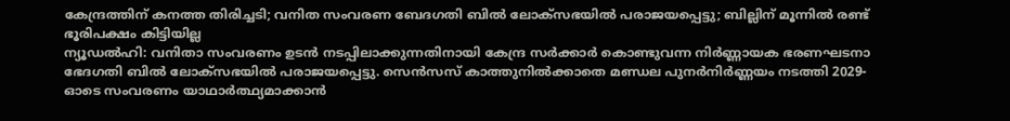കേന്ദ്രത്തിന് കനത്ത തിരിച്ചടി; വനിത സംവരണ ബേദഗതി ബില്‍ ലോക്‌സഭയില്‍ പരാജയപ്പെട്ടു; ബില്ലിന് മൂന്നില്‍ രണ്ട് ഭൂരിപക്ഷം കിട്ടിയില്ല
ന്യൂഡല്‍ഹി: വനിതാ സംവരണം ഉടന്‍ നടപ്പിലാക്കുന്നതിനായി കേന്ദ്ര സര്‍ക്കാര്‍ കൊണ്ടുവന്ന നിര്‍ണ്ണായക ഭരണഘടനാ ഭേദഗതി ബില്‍ ലോക്‌സഭയില്‍ പരാജയപ്പെട്ടു. സെന്‍സസ് കാത്തുനില്‍ക്കാതെ മണ്ഡല പുനര്‍നിര്‍ണ്ണയം നടത്തി 2029-ഓടെ സംവരണം യാഥാര്‍ത്ഥ്യമാക്കാന്‍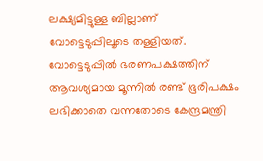ലക്ഷ്യമിട്ടുള്ള ബില്ലാണ് വോട്ടെടുപ്പിലൂടെ തള്ളിയത്. വോട്ടെടുപ്പില്‍ ഭരണപക്ഷത്തിന് ആവശ്യമായ മൂന്നില്‍ രണ്ട് ഭൂരിപക്ഷം ലഭിക്കാതെ വന്നതോടെ കേന്ദ്രമന്ത്രി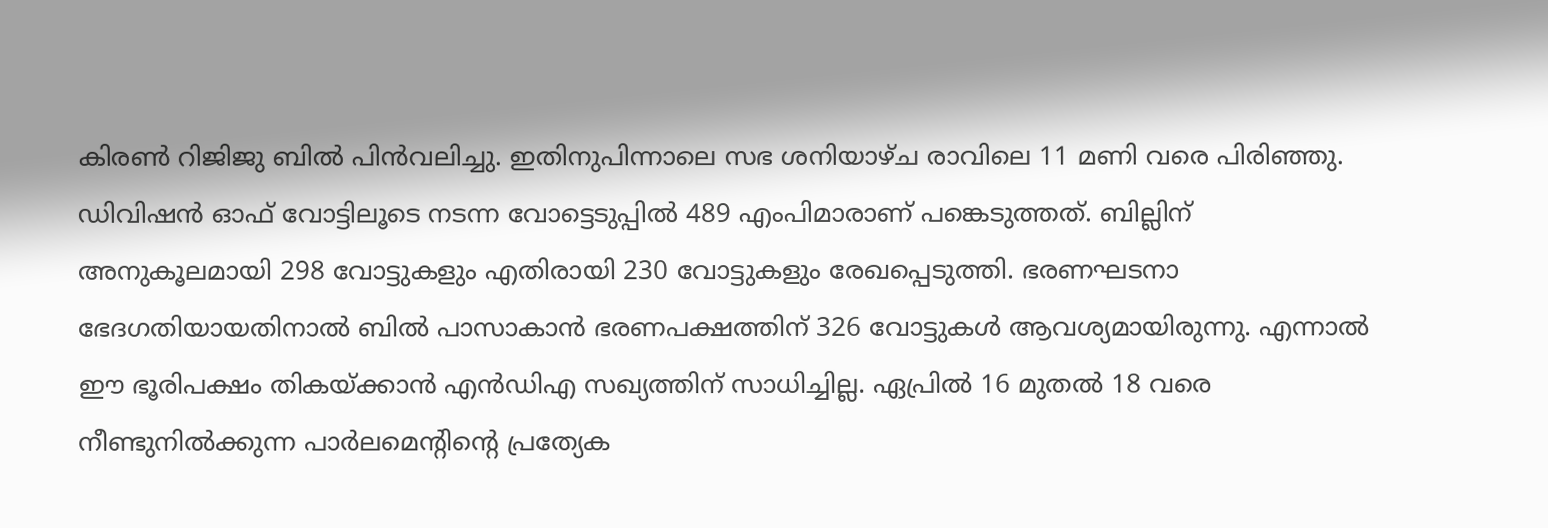കിരണ്‍ റിജിജു ബില്‍ പിന്‍വലിച്ചു. ഇതിനുപിന്നാലെ സഭ ശനിയാഴ്ച രാവിലെ 11 മണി വരെ പിരിഞ്ഞു. ഡിവിഷന്‍ ഓഫ് വോട്ടിലൂടെ നടന്ന വോട്ടെടുപ്പില്‍ 489 എംപിമാരാണ് പങ്കെടുത്തത്. ബില്ലിന് അനുകൂലമായി 298 വോട്ടുകളും എതിരായി 230 വോട്ടുകളും രേഖപ്പെടുത്തി. ഭരണഘടനാ ഭേദഗതിയായതിനാല്‍ ബില്‍ പാസാകാന്‍ ഭരണപക്ഷത്തിന് 326 വോട്ടുകള്‍ ആവശ്യമായിരുന്നു. എന്നാല്‍ ഈ ഭൂരിപക്ഷം തികയ്ക്കാന്‍ എന്‍ഡിഎ സഖ്യത്തിന് സാധിച്ചില്ല. ഏപ്രില്‍ 16 മുതല്‍ 18 വരെ നീണ്ടുനില്‍ക്കുന്ന പാര്‍ലമെന്റിന്റെ പ്രത്യേക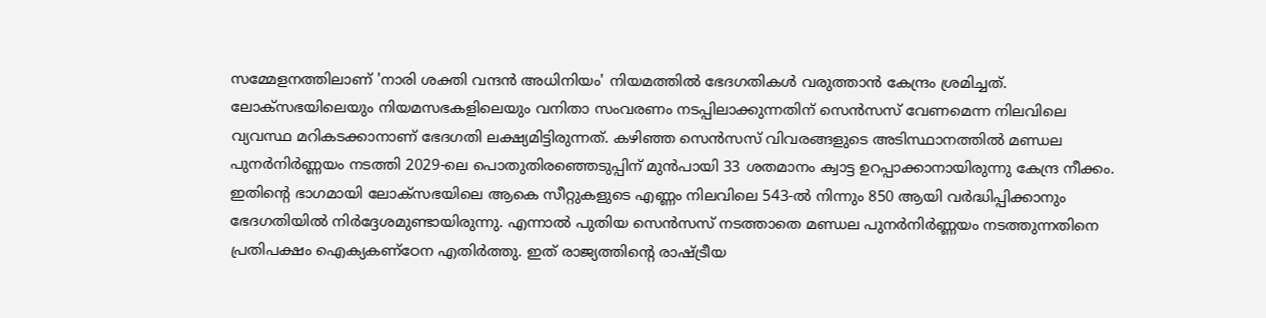സമ്മേളനത്തിലാണ് 'നാരി ശക്തി വന്ദന്‍ അധിനിയം' നിയമത്തില്‍ ഭേദഗതികള്‍ വരുത്താന്‍ കേന്ദ്രം ശ്രമിച്ചത്. ലോക്‌സഭയിലെയും നിയമസഭകളിലെയും വനിതാ സംവരണം നടപ്പിലാക്കുന്നതിന് സെന്‍സസ് വേണമെന്ന നിലവിലെ വ്യവസ്ഥ മറികടക്കാനാണ് ഭേദഗതി ലക്ഷ്യമിട്ടിരുന്നത്. കഴിഞ്ഞ സെന്‍സസ് വിവരങ്ങളുടെ അടിസ്ഥാനത്തില്‍ മണ്ഡല പുനര്‍നിര്‍ണ്ണയം നടത്തി 2029-ലെ പൊതുതിരഞ്ഞെടുപ്പിന് മുന്‍പായി 33 ശതമാനം ക്വാട്ട ഉറപ്പാക്കാനായിരുന്നു കേന്ദ്ര നീക്കം. ഇതിന്റെ ഭാഗമായി ലോക്‌സഭയിലെ ആകെ സീറ്റുകളുടെ എണ്ണം നിലവിലെ 543-ല്‍ നിന്നും 850 ആയി വര്‍ദ്ധിപ്പിക്കാനും ഭേദഗതിയില്‍ നിര്‍ദ്ദേശമുണ്ടായിരുന്നു. എന്നാല്‍ പുതിയ സെന്‍സസ് നടത്താതെ മണ്ഡല പുനര്‍നിര്‍ണ്ണയം നടത്തുന്നതിനെ പ്രതിപക്ഷം ഐക്യകണ്‌ഠേന എതിര്‍ത്തു. ഇത് രാജ്യത്തിന്റെ രാഷ്ട്രീയ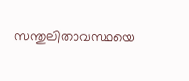സന്തുലിതാവസ്ഥയെ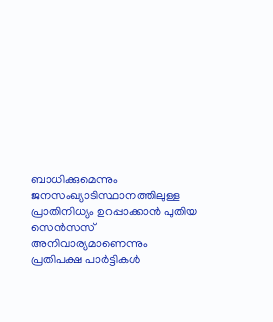ബാധിക്കുമെന്നും ജനസംഖ്യാടിസ്ഥാനത്തിലുള്ള പ്രാതിനിധ്യം ഉറപ്പാക്കാന്‍ പുതിയ സെന്‍സസ് അനിവാര്യമാണെന്നും പ്രതിപക്ഷ പാര്‍ട്ടികള്‍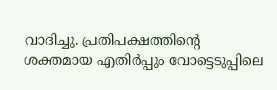വാദിച്ചു. പ്രതിപക്ഷത്തിന്റെ ശക്തമായ എതിര്‍പ്പും വോട്ടെടുപ്പിലെ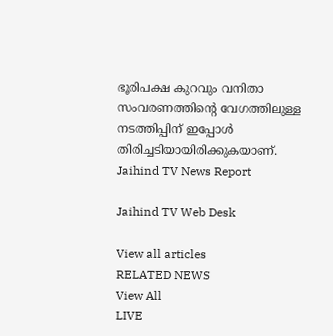ഭൂരിപക്ഷ കുറവും വനിതാ സംവരണത്തിന്റെ വേഗത്തിലുള്ള നടത്തിപ്പിന് ഇപ്പോള്‍ തിരിച്ചടിയായിരിക്കുകയാണ്.
Jaihind TV News Report

Jaihind TV Web Desk

View all articles
RELATED NEWS
View All
LIVE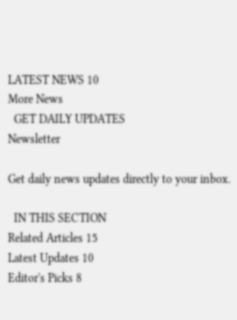LATEST NEWS 10
More News
  GET DAILY UPDATES
Newsletter

Get daily news updates directly to your inbox.

  IN THIS SECTION
Related Articles 15
Latest Updates 10
Editor's Picks 8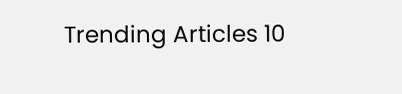Trending Articles 10